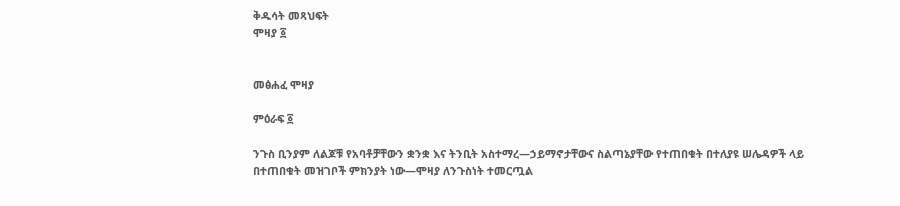ቅዱሳት መጻህፍት
ሞዛያ ፩


መፅሐፈ ሞዛያ

ምዕራፍ ፩

ንጉስ ቢንያም ለልጆቹ የአባቶቻቸውን ቋንቋ እና ትንቢት አስተማረ—ኃይማኖታቸውና ስልጣኔያቸው የተጠበቁት በተለያዩ ሠሌዳዎች ላይ በተጠበቁት መዝገቦች ምክንያት ነው—ሞዛያ ለንጉስነት ተመርጧል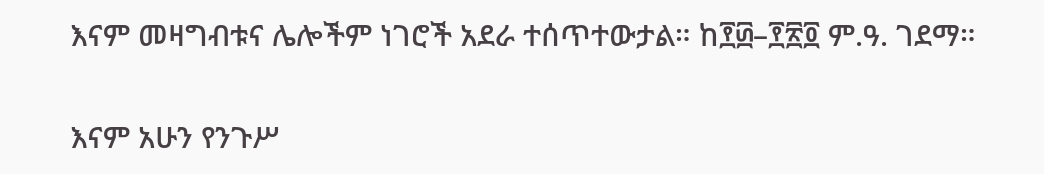እናም መዛግብቱና ሌሎችም ነገሮች አደራ ተሰጥተውታል። ከ፻፴–፻፳፬ ም.ዓ. ገደማ።

እናም አሁን የንጉሥ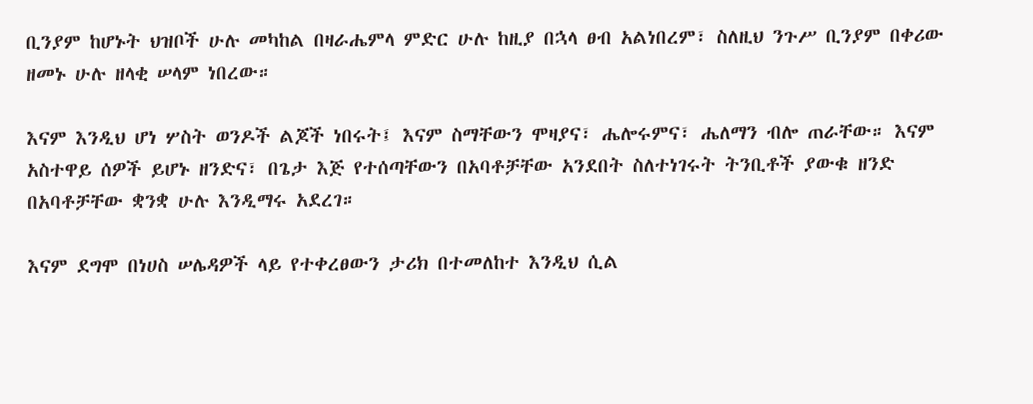ቢንያም ከሆኑት ህዝቦች ሁሉ መካከል በዛራሔምላ ምድር ሁሉ ከዚያ በኋላ ፀብ አልነበረም፣ ስለዚህ ንጉሥ ቢንያም በቀሪው ዘመኑ ሁሉ ዘላቂ ሠላም ነበረው።

እናም እንዲህ ሆነ ሦስት ወንዶች ልጆች ነበሩት፤ እናም ስማቸውን ሞዛያና፣ ሔሎሩምና፣ ሔለማን ብሎ ጠራቸው። እናም አስተዋይ ሰዎች ይሆኑ ዘንድና፣ በጌታ እጅ የተሰጣቸውን በአባቶቻቸው አንደበት ስለተነገሩት ትንቢቶች ያውቁ ዘንድ በአባቶቻቸው ቋንቋ ሁሉ እንዲማሩ አደረገ።

እናም ደግሞ በነሀስ ሠሌዳዎች ላይ የተቀረፀውን ታሪክ በተመለከተ እንዲህ ሲል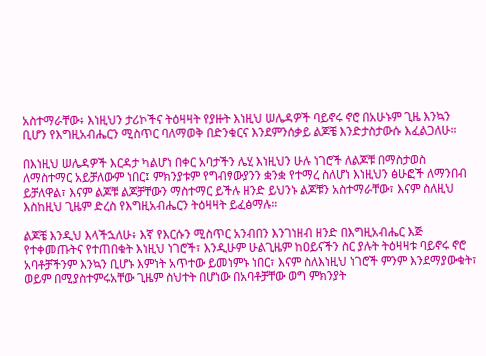አስተማራቸው፥ እነዚህን ታሪኮችና ትዕዛዛት የያዙት እነዚህ ሠሌዳዎች ባይኖሩ ኖሮ በአሁኑም ጊዜ እንኳን ቢሆን የእግዚአብሔርን ሚስጥር ባለማወቅ በድንቁርና እንደምንሰቃይ ልጆቼ እንድታስታውሱ እፈልጋለሁ።

በእነዚህ ሠሌዳዎች እርዳታ ካልሆነ በቀር አባታችን ሌሂ እነዚህን ሁሉ ነገሮች ለልጆቹ በማስታወስ ለማስተማር አይቻለውም ነበር፤ ምክንያቱም የግብፃውያንን ቋንቋ የተማረ ስለሆነ እነዚህን ፅሁፎች ለማንበብ ይቻለዋል፣ እናም ልጆቹ ልጆቻቸውን ማስተማር ይችሉ ዘንድ ይህንኑ ልጆቹን አስተማራቸው፣ እናም ስለዚህ እስከዚህ ጊዜም ድረስ የእግዚአብሔርን ትዕዛዛት ይፈፅማሉ።

ልጆቼ እንዲህ እላችኋለሁ፥ እኛ የእርሱን ሚስጥር አንብበን እንገነዘብ ዘንድ በእግዚአብሔር እጅ የተቀመጡትና የተጠበቁት እነዚህ ነገሮች፣ እንዲሁም ሁልጊዜም ከዐይናችን ስር ያሉት ትዕዛዛቱ ባይኖሩ ኖሮ አባቶቻችንም እንኳን ቢሆኑ እምነት አጥተው ይመነምኑ ነበር፣ እናም ስለእነዚህ ነገሮች ምንም እንደማያውቁት፣ ወይም በሚያስተምሩአቸው ጊዜም ስህተት በሆነው በአባቶቻቸው ወግ ምክንያት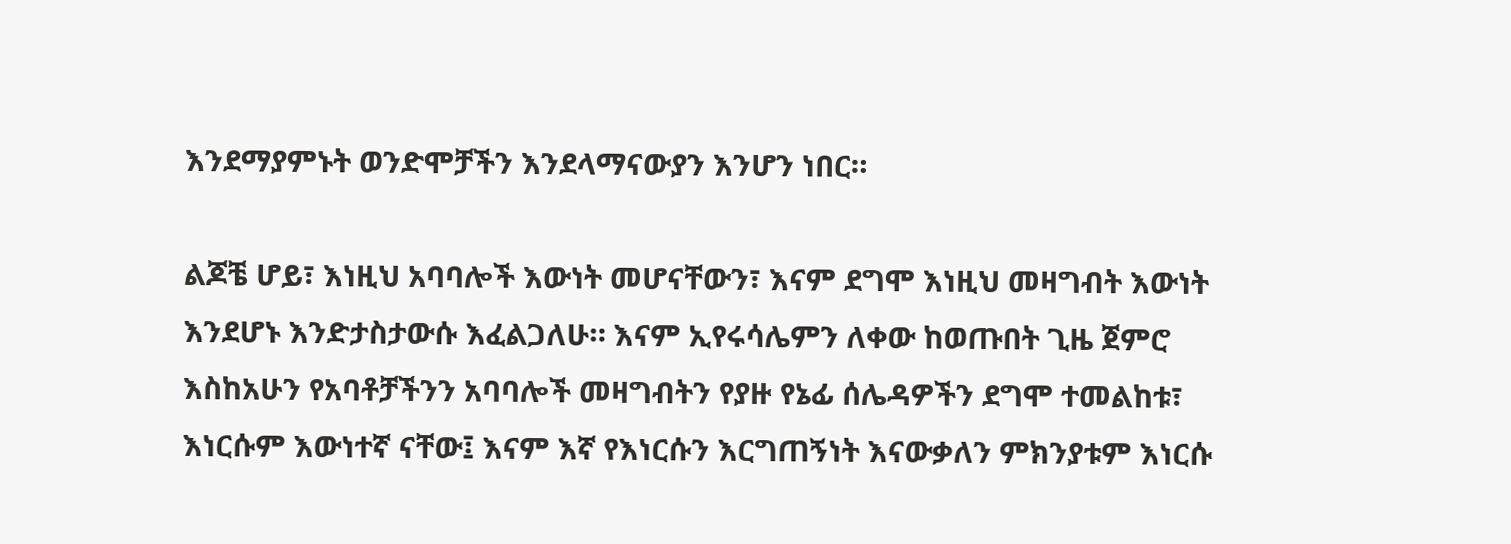እንደማያምኑት ወንድሞቻችን እንደላማናውያን እንሆን ነበር።

ልጆቼ ሆይ፣ እነዚህ አባባሎች እውነት መሆናቸውን፣ እናም ደግሞ እነዚህ መዛግብት እውነት እንደሆኑ እንድታስታውሱ እፈልጋለሁ። እናም ኢየሩሳሌምን ለቀው ከወጡበት ጊዜ ጀምሮ እስከአሁን የአባቶቻችንን አባባሎች መዛግብትን የያዙ የኔፊ ሰሌዳዎችን ደግሞ ተመልከቱ፣ እነርሱም እውነተኛ ናቸው፤ እናም እኛ የእነርሱን እርግጠኝነት እናውቃለን ምክንያቱም እነርሱ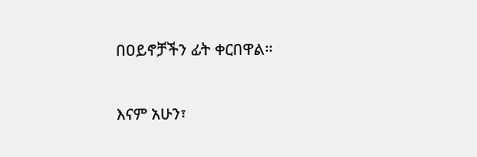በዐይኖቻችን ፊት ቀርበዋል።

እናም አሁን፣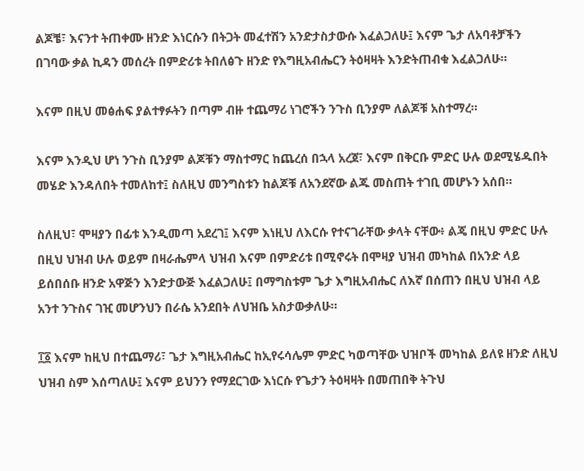ልጆቼ፣ እናንተ ትጠቀሙ ዘንድ እነርሱን በትጋት መፈተሽን አንድታስታውሱ እፈልጋለሁ፤ እናም ጌታ ለአባቶቻችን በገባው ቃል ኪዳን መሰረት በምድሪቱ ትበለፅጉ ዘንድ የእግዚአብሔርን ትዕዛዛት እንድትጠብቁ እፈልጋለሁ።

እናም በዚህ መፅሐፍ ያልተፃፉትን በጣም ብዙ ተጨማሪ ነገሮችን ንጉስ ቢንያም ለልጆቹ አስተማረ።

እናም እንዲህ ሆነ ንጉስ ቢንያም ልጆቹን ማስተማር ከጨረሰ በኋላ አረጀ፣ እናም በቅርቡ ምድር ሁሉ ወደሚሄዱበት መሄድ እንዳለበት ተመለከተ፤ ስለዚህ መንግስቱን ከልጆቹ ለአንደኛው ልጁ መስጠት ተገቢ መሆኑን አሰበ።

ስለዚህ፣ ሞዛያን በፊቱ እንዲመጣ አደረገ፤ እናም እነዚህ ለእርሱ የተናገራቸው ቃላት ናቸው፥ ልጄ በዚህ ምድር ሁሉ በዚህ ህዝብ ሁሉ ወይም በዛራሔምላ ህዝብ እናም በምድሪቱ በሚኖሩት በሞዛያ ህዝብ መካከል በአንድ ላይ ይሰበሰቡ ዘንድ አዋጅን እንድታውጅ እፈልጋለሁ፤ በማግስቱም ጌታ እግዚአብሔር ለእኛ በሰጠን በዚህ ህዝብ ላይ አንተ ንጉስና ገዢ መሆንህን በራሴ አንደበት ለህዝቤ አስታውቃለሁ።

፲፩ እናም ከዚህ በተጨማሪ፣ ጌታ እግዚአብሔር ከኢየሩሳሌም ምድር ካወጣቸው ህዝቦች መካከል ይለዩ ዘንድ ለዚህ ህዝብ ስም እሰጣለሁ፤ እናም ይህንን የማደርገው እነርሱ የጌታን ትዕዛዛት በመጠበቅ ትጉህ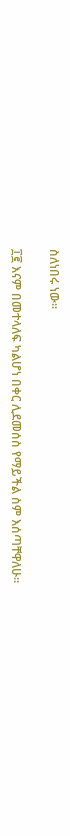ስለነበሩ ነው።

፲፪ እናም በመተላለፍ ካልሆነ በቀር ሊደመሰስ የማይችል ስም እሰጣቸዋለሁ።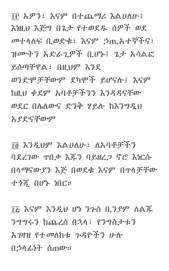፲፫ አዎን፣ እናም በተጨማሪ እልሀለሁ፥ እነዚህ እጅግ በጌታ የተወደዱ ሰዎች ወደ መተላለፍ ቢወድቁ፣ እናም ኃጢአተኞችና፣ ዝሙትን አድራጊዎች ቢሆኑ፤ ጌታ አሳልፎ ይሰጣቸዋል፣ በዚህም እንደ ወንድሞቻቸውም ደካሞች ይሆናሉ፤ እናም ከዚህ ቀደም አባቶቻችንን እንዳዳናቸው ወደር በሌለውና ድንቅ ሃይሉ ከእንግዲህ አያድናቸውም

፲፬ እንዲህም እልሀለሁ፣ ለአባቶቻችን ባደረገው ጥበቃ እጁን ባይዘረጋ ኖሮ እነርሱ በላማናውያን እጅ በወደቁ እናም በጥላቻቸው ተጎጂ በሆኑ ነበር።

፲፭ እናም እንዲህ ሆነ ንጉስ ቢንያም ለልጁ ንግግሩን ከጨረሰ በኋላ፣ የንግስታቱን አገዛዝ የተመለከቱ ጉዳዮችን ሁሉ በኃላፊነት ሰጠው።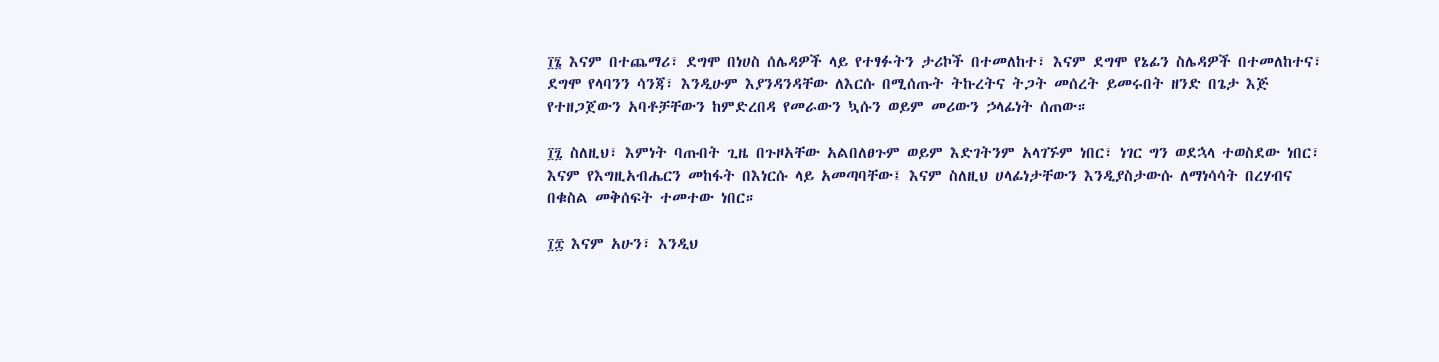፲፮ እናም በተጨማሪ፣ ደግሞ በነሀስ ሰሌዳዎች ላይ የተፃፉትን ታሪኮች በተመለከተ፣ እናም ደግሞ የኔፊን ስሌዳዎች በተመለከተና፣ ደግሞ የላባንን ሳንጃ፣ እንዲሁም እያንዳንዳቸው ለእርሱ በሚሰጡት ትኩረትና ትጋት መሰረት ይመሩበት ዘንድ በጌታ እጅ የተዘጋጀውን አባቶቻቸውን ከምድረበዳ የመራውን ኳሱን ወይም መሪውን ኃላፊነት ሰጠው።

፲፯ ስለዚህ፣ እምነት ባጡበት ጊዜ በጉዞአቸው አልበለፀጉም ወይም እድገትንም አላገኙም ነበር፣ ነገር ግን ወደኋላ ተወስደው ነበር፣ እናም የእግዚአብሔርን መከፋት በእነርሱ ላይ አመጣባቸው፤ እናም ስለዚህ ሀላፊነታቸውን እንዲያስታውሱ ለማነሳሳት በረሃብና በቁስል መቅሰፍት ተመተው ነበር።

፲፰ እናም አሁን፣ እንዲህ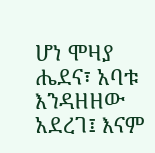ሆነ ሞዛያ ሔደና፣ አባቱ እንዳዘዘው አደረገ፤ እናም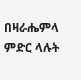በዛራሔምላ ምድር ላሉት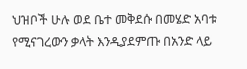ህዝቦች ሁሉ ወደ ቤተ መቅደሱ በመሄድ አባቱ የሚናገረውን ቃላት እንዲያደምጡ በአንድ ላይ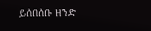ይሰበሰቡ ዘንድ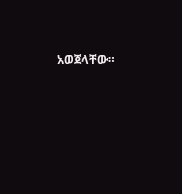አወጀላቸው።